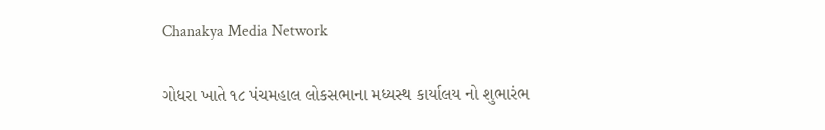Chanakya Media Network

ગોધરા ખાતે ૧૮ પંચમહાલ લોકસભાના મધ્યસ્થ કાર્યાલય નો શુભારંભ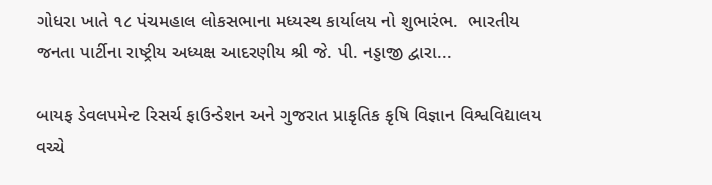ગોધરા ખાતે ૧૮ પંચમહાલ લોકસભાના મધ્યસ્થ કાર્યાલય નો શુભારંભ.  ભારતીય જનતા પાર્ટીના રાષ્ટ્રીય અધ્યક્ષ આદરણીય શ્રી જે. પી. નડ્ડાજી દ્વારા...

બાયફ ડેવલપમેન્ટ રિસર્ચ ફાઉન્ડેશન અને ગુજરાત પ્રાકૃતિક કૃષિ વિજ્ઞાન વિશ્વવિદ્યાલય વચ્ચે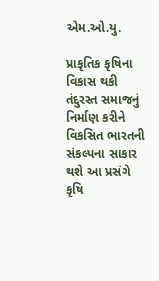એમ.ઓ.યુ.

પ્રાકૃતિક કૃષિના વિકાસ થકી તંદુરસ્ત સમાજનું નિર્માણ કરીને વિકસિત ભારતની સંકલ્પના સાકાર થશે આ પ્રસંગે કૃષિ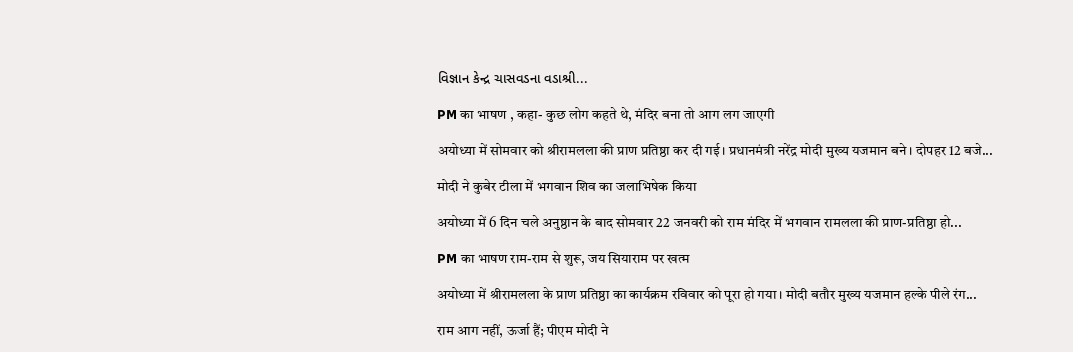વિજ્ઞાન કેન્દ્ર ચાસવડના વડાશ્રી...

PM का भाषण , कहा- कुछ लोग कहते थे, मंदिर बना तो आग लग जाएगी

अयोध्या में सोमवार को श्रीरामलला की प्राण प्रतिष्ठा कर दी गई। प्रधानमंत्री नरेंद्र मोदी मुख्य यजमान बने। दोपहर 12 बजे...

मोदी ने कुबेर टीला में भगवान शिव का जलाभिषेक किया

अयोध्या में 6 दिन चले अनुष्ठान के बाद सोमवार 22 जनवरी को राम मंदिर में भगवान रामलला की प्राण-प्रतिष्ठा हो...

PM का भाषण राम-राम से शुरू, जय सियाराम पर खत्म

अयोध्या में श्रीरामलला के प्राण प्रतिष्ठा का कार्यक्रम रविवार को पूरा हो गया। मोदी बतौर मुख्य यजमान हल्के पीले रंग...

राम आग नहीं, ऊर्जा हैं; पीएम मोदी ने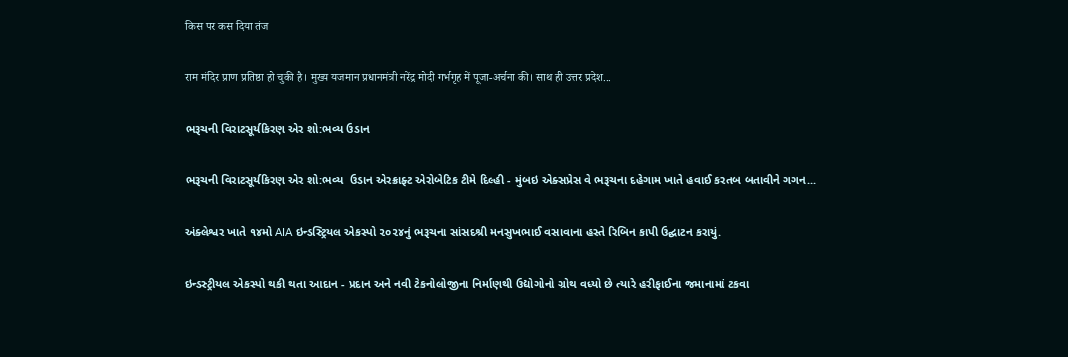किस पर कस दिया तंज

राम मंदिर प्राण प्रतिष्ठा हो चुकी है। मुख्य यजमान प्रधानमंत्री नरेंद्र मोदी गर्भगृह में पूजा-अर्चना की। साथ ही उत्तर प्रदेश...

ભરૂચની વિરાટસૂર્યકિરણ એર શો:ભવ્ય ઉડાન

ભરૂચની વિરાટસૂર્યકિરણ એર શો:ભવ્ય  ઉડાન એરક્રાફ્ટ એરોબેટિક ટીમે દિલ્હી - મુંબઇ એક્સપ્રેસ વે ભરૂચના દહેગામ ખાતે હવાઈ કરતબ બતાવીને ગગન...

અંક્લેશ્વર ખાતે ૧૪મો AIA ઇન્ડસ્ટ્રિયલ એકસ્પો ૨૦૨૪નું ભરૂચના સાંસદશ્રી મનસુખભાઈ વસાવાના હસ્તે રિબિન કાપી ઉદ્ઘાટન કરાયું.

ઇન્ડસ્ટ્રીયલ એકસ્પો થકી થતા આદાન - પ્રદાન અને નવી ટેકનોલોજીના નિર્માણથી ઉદ્યોગોનો ગ્રોથ વધ્યો છે ત્યારે હરીફાઈના જમાનામાં ટકવા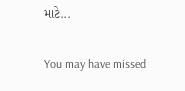માટે...

You may have missed